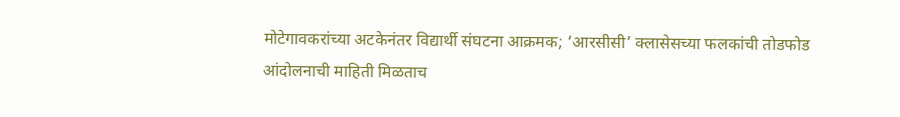मोटेगावकरांच्या अटकेनंतर विद्यार्थी संघटना आक्रमक; ‘आरसीसी’ क्लासेसच्या फलकांची तोडफोड
आंदोलनाची माहिती मिळताच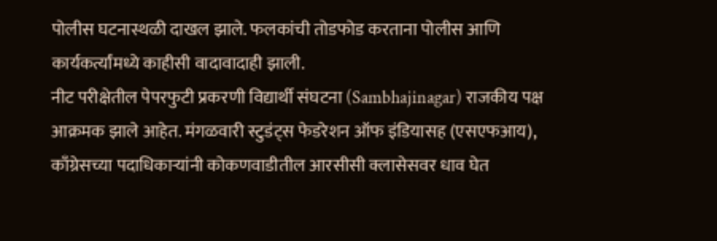पोलीस घटनास्थळी दाखल झाले. फलकांची तोडफोड करताना पोलीस आणि कार्यकर्त्यांमध्ये काहीसी वादावादाही झाली.
नीट परीक्षेतील पेपरफुटी प्रकरणी विद्यार्थी संघटना (Sambhajinagar) राजकीय पक्ष आक्रमक झाले आहेत. मंगळवारी स्टुडंट्स फेडरेशन ऑफ इंडियासह (एसएफआय), काँग्रेसच्या पदाधिकाऱ्यांनी कोकणवाडीतील आरसीसी क्लासेसवर धाव घेत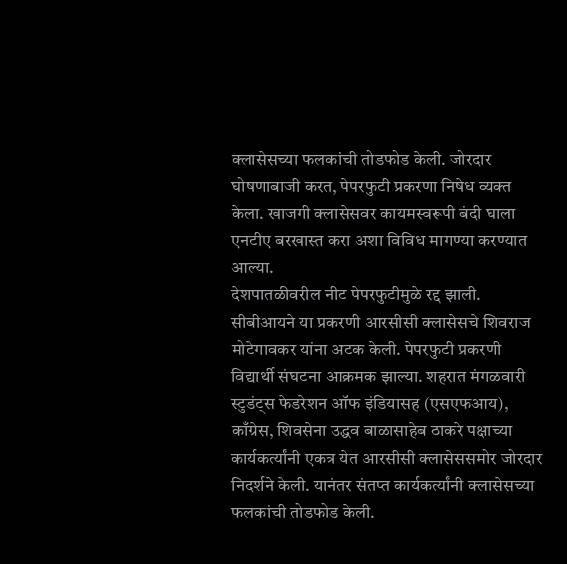क्लासेसच्या फलकांची तोडफोड केली. जोरदार घोषणाबाजी करत, पेपरफुटी प्रकरणा निषेध व्यक्त केला. खाजगी क्लासेसवर कायमस्वरूपी बंदी घाला एनटीए बरखास्त करा अशा विविध मागण्या करण्यात आल्या.
देशपातळीवरील नीट पेपरफुटीमुळे रद्द झाली. सीबीआयने या प्रकरणी आरसीसी क्लासेसचे शिवराज मोटेगावकर यांना अटक केली. पेपरफुटी प्रकरणी विद्यार्थी संघटना आक्रमक झाल्या. शहरात मंगळवारी स्टुडंट्स फेडरेशन ऑफ इंडियासह (एसएफआय), काँग्रेस, शिवसेना उद्धव बाळासाहेब ठाकरे पक्षाच्या कार्यकर्त्यांनी एकत्र येत आरसीसी क्लासेससमोर जोरदार निदर्शने केली. यानंतर संतप्त कार्यकर्त्यांनी क्लासेसच्या फलकांची तोडफोड केली.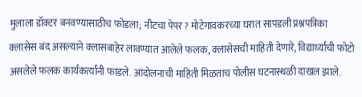मुलाला डॉक्टर बनवण्यासाठीच फोडला; नीटचा पेपर? मोटेगावकरच्या घरात सापडली प्रश्नपत्रिका
क्लासेस बंद असल्याने क्लासबाहेर लावण्यात आलेले फलक, क्लासेसची माहिती देणारे, विद्यार्थ्यांची फोटो असलेले फलक कार्यकर्त्यांनी फाडले. आंदोलनाची माहिती मिळताच पोलीस घटनास्थळी दाखल झाले.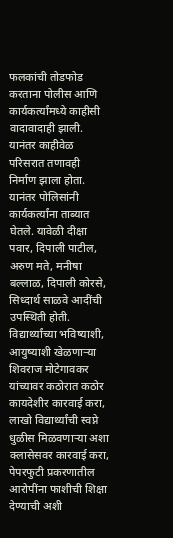फलकांची तोडफोड करताना पोलीस आणि कार्यकर्त्यांमध्ये काहीसी वादावादाही झाली. यानंतर काहीवेळ परिसरात तणावही निर्माण झाला होता. यानंतर पोलिसांनी कार्यकर्त्यांना ताब्यात घेतले. यावेळी दीक्षा पवार, दिपाली पाटील, अरुण मते, मनीषा बल्लाळ, दिपाली कोरसे, सिध्दार्थ साळवे आदींची उपस्थिती होती.
विद्यार्थ्यांच्या भविष्याशी, आयुष्याशी खेळणाऱ्या शिवराज मोटेगावकर यांच्यावर कठोरात कठोर कायदेशीर कारवाई करा, लाखो विद्यार्थ्यांची स्वप्ने धुळीस मिळवणाऱ्या अशा क्लासेसवर कारवाई करा, पेपरफुटी प्रकरणातील आरोपींना फाशीची शिक्षा देण्याची अशी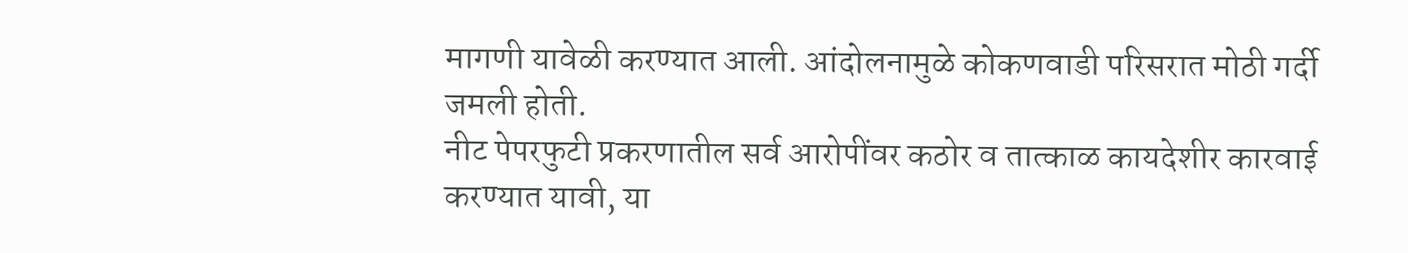मागणी यावेळी करण्यात आली. आंदोलनामुळे कोकणवाडी परिसरात मोठी गर्दी जमली होती.
नीट पेपरफुटी प्रकरणातील सर्व आरोपींवर कठोर व तात्काळ कायदेशीर कारवाई करण्यात यावी, या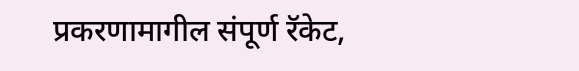प्रकरणामागील संपूर्ण रॅकेट,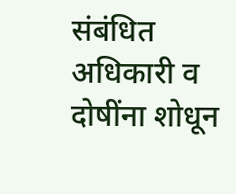संबंधित अधिकारी व दोषींना शोधून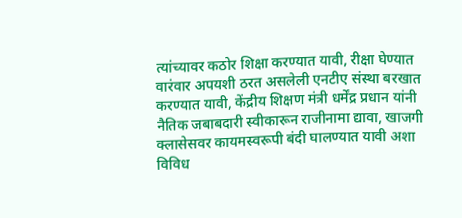त्यांच्यावर कठोर शिक्षा करण्यात यावी, रीक्षा घेण्यात वारंवार अपयशी ठरत असलेली एनटीए संस्था बरखात करण्यात यावी, केंद्रीय शिक्षण मंत्री धर्मेंद्र प्रधान यांनी नैतिक जबाबदारी स्वीकारून राजीनामा द्यावा, खाजगी क्लासेसवर कायमस्वरूपी बंदी घालण्यात यावी अशा विविध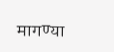मागण्या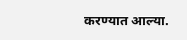करण्यात आल्या.